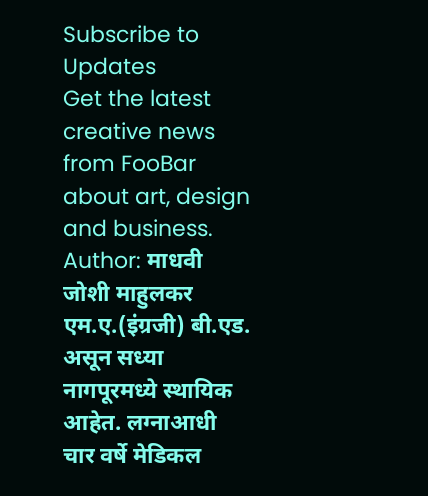Subscribe to Updates
Get the latest creative news from FooBar about art, design and business.
Author: माधवी जोशी माहुलकर
एम.ए.(इंग्रजी) बी.एड. असून सध्या नागपूरमध्ये स्थायिक आहेत. लग्नाआधी चार वर्षे मेडिकल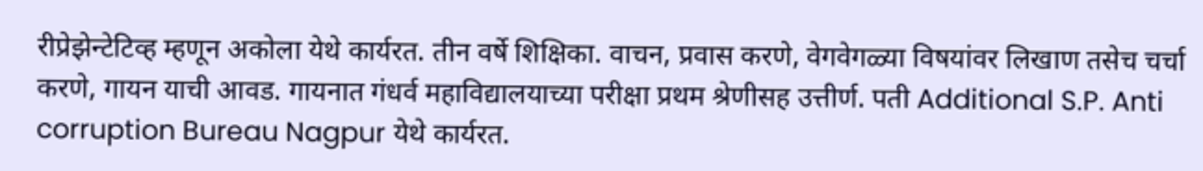रीप्रेझेन्टेटिव्ह म्हणून अकोला येथे कार्यरत. तीन वर्षे शिक्षिका. वाचन, प्रवास करणे, वेगवेगळ्या विषयांवर लिखाण तसेच चर्चा करणे, गायन याची आवड. गायनात गंधर्व महाविद्यालयाच्या परीक्षा प्रथम श्रेणीसह उत्तीर्ण. पती Additional S.P. Anti corruption Bureau Nagpur येथे कार्यरत.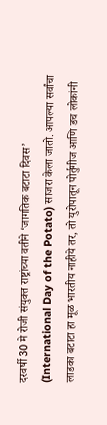दरवर्षी 30 मे रोजी संयुक्त राष्ट्रांच्या वतीने ‘जागतिक बटाटा दिवस’ (International Day of the Potato) साजरा केला जातो. आपल्या सर्वांचा लाडका बटाटा हा मूळ भारतीय नाहीये तर, तो युरोपातून पोर्तुगीज आणि डच लोकांनी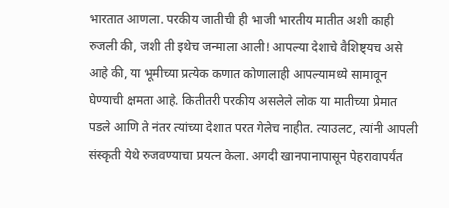भारतात आणला. परकीय जातीची ही भाजी भारतीय मातीत अशी काही रुजली की, जशी ती इथेच जन्माला आली! आपल्या देशाचे वैशिष्ट्यच असे आहे की, या भूमीच्या प्रत्येक कणात कोणालाही आपल्यामध्ये सामावून घेण्याची क्षमता आहे. कितीतरी परकीय असलेले लोक या मातीच्या प्रेमात पडले आणि ते नंतर त्यांच्या देशात परत गेलेच नाहीत. त्याउलट, त्यांनी आपली संस्कृती येथे रुजवण्याचा प्रयत्न केला. अगदी खानपानापासून पेहरावापर्यंत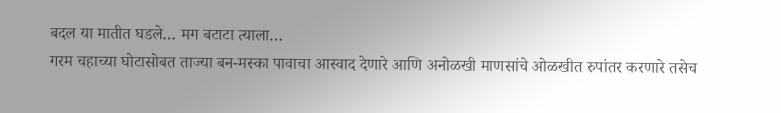बदल या मातीत घडले… मग बटाटा त्याला…
गरम चहाच्या घोटासोबत ताज्या बन-मस्का पावाचा आस्वाद देणारे आणि अनोळखी माणसांचे ओळखीत रुपांतर करणारे तसेच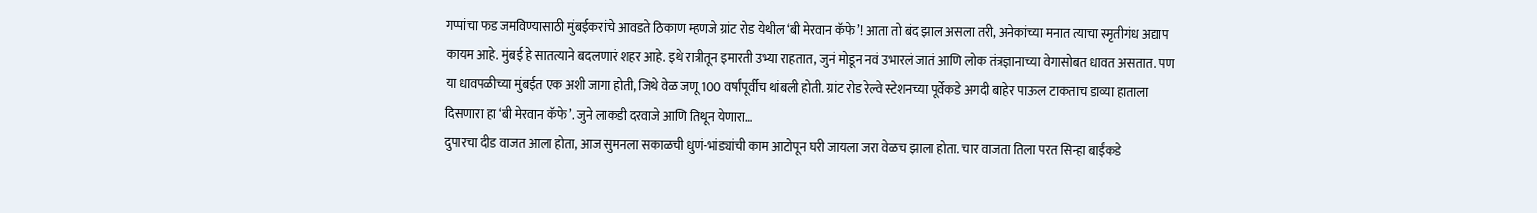गप्पांचा फड जमविण्यासाठी मुंबईकरांचे आवडते ठिकाण म्हणजे ग्रांट रोड येथील ‘बी मेरवान कॅफे’! आता तो बंद झाल असला तरी, अनेकांच्या मनात त्याचा स्मृतीगंध अद्याप कायम आहे. मुंबई हे सातत्याने बदलणारं शहर आहे. इथे रात्रीतून इमारती उभ्या राहतात, जुनं मोडून नवं उभारलं जातं आणि लोक तंत्रज्ञानाच्या वेगासोबत धावत असतात. पण या धावपळीच्या मुंबईत एक अशी जागा होती, जिथे वेळ जणू 100 वर्षांपूर्वीच थांबली होती. ग्रांट रोड रेल्वे स्टेशनच्या पूर्वेकडे अगदी बाहेर पाऊल टाकताच डाव्या हाताला दिसणारा हा ‘बी मेरवान कॅफे’. जुने लाकडी दरवाजे आणि तिथून येणारा…
दुपारचा दीड वाजत आला होता, आज सुमनला सकाळची धुणं-भांड्यांची काम आटोपून घरी जायला जरा वेळच झाला होता. चार वाजता तिला परत सिन्हा बाईंकडे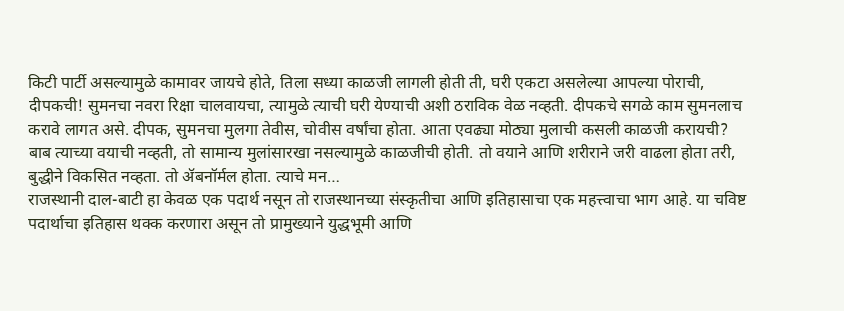किटी पार्टी असल्यामुळे कामावर जायचे होते, तिला सध्या काळजी लागली होती ती, घरी एकटा असलेल्या आपल्या पोराची, दीपकची! सुमनचा नवरा रिक्षा चालवायचा, त्यामुळे त्याची घरी येण्याची अशी ठराविक वेळ नव्हती. दीपकचे सगळे काम सुमनलाच करावे लागत असे. दीपक, सुमनचा मुलगा तेवीस, चोवीस वर्षांचा होता. आता एवढ्या मोठ्या मुलाची कसली काळजी करायची? बाब त्याच्या वयाची नव्हती, तो सामान्य मुलांसारखा नसल्यामुळे काळजीची होती. तो वयाने आणि शरीराने जरी वाढला होता तरी, बुद्धीने विकसित नव्हता. तो ॲबनॉर्मल होता. त्याचे मन…
राजस्थानी दाल-बाटी हा केवळ एक पदार्थ नसून तो राजस्थानच्या संस्कृतीचा आणि इतिहासाचा एक महत्त्वाचा भाग आहे. या चविष्ट पदार्थाचा इतिहास थक्क करणारा असून तो प्रामुख्याने युद्धभूमी आणि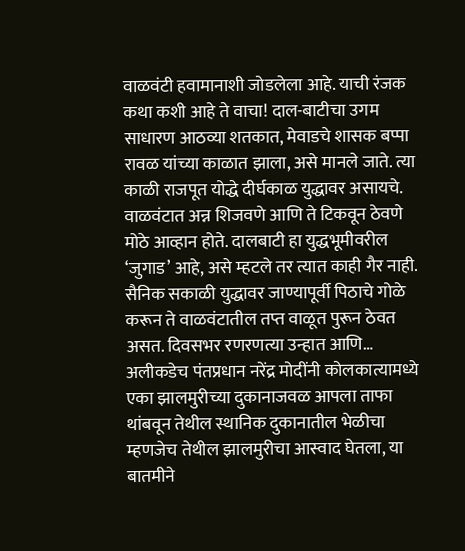वाळवंटी हवामानाशी जोडलेला आहे. याची रंजक कथा कशी आहे ते वाचा! दाल-बाटीचा उगम साधारण आठव्या शतकात, मेवाडचे शासक बप्पा रावळ यांच्या काळात झाला, असे मानले जाते. त्या काळी राजपूत योद्धे दीर्घकाळ युद्धावर असायचे. वाळवंटात अन्न शिजवणे आणि ते टिकवून ठेवणे मोठे आव्हान होते. दालबाटी हा युद्धभूमीवरील ‘जुगाड’ आहे, असे म्हटले तर त्यात काही गैर नाही. सैनिक सकाळी युद्धावर जाण्यापूर्वी पिठाचे गोळे करून ते वाळवंटातील तप्त वाळूत पुरून ठेवत असत. दिवसभर रणरणत्या उन्हात आणि…
अलीकडेच पंतप्रधान नरेंद्र मोदींनी कोलकात्यामध्ये एका झालमुरीच्या दुकानाजवळ आपला ताफा थांबवून तेथील स्थानिक दुकानातील भेळीचा म्हणजेच तेथील झालमुरीचा आस्वाद घेतला, या बातमीने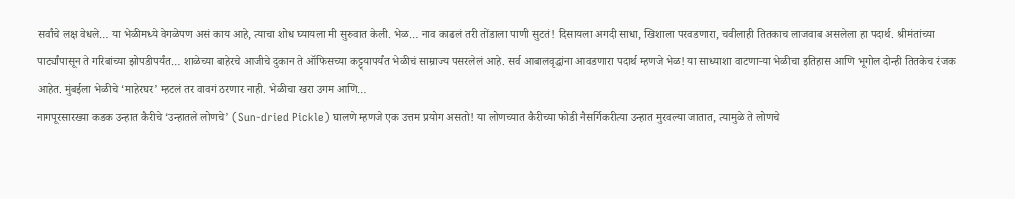सर्वांचे लक्ष वेधले… या भेळीमध्ये वेगळेपण असं काय आहे, त्याचा शोध घ्यायला मी सुरुवात केली. भेळ… नाव काढलं तरी तोंडाला पाणी सुटतं! दिसायला अगदी साधा, खिशाला परवडणारा, चवीलाही तितकाच लाजवाब असलेला हा पदार्थ. श्रीमंतांच्या पार्ट्यांपासून ते गरिबांच्या झोपडीपर्यंत… शाळेच्या बाहेरचे आजीचे दुकान ते ऑफिसच्या कट्ट्यापर्यंत भेळीचं साम्राज्य पसरलेलं आहे. सर्व आबालवृद्धांना आवडणारा पदार्थ म्हणजे भेळ! या साध्याशा वाटणाऱ्या भेळीचा इतिहास आणि भूगोल दोन्ही तितकेच रंजक आहेत. मुंबईला भेळीचे ‘माहेरघर’ म्हटलं तर वावगं ठरणार नाही. भेळीचा खरा उगम आणि…
नागपूरसारख्या कडक उन्हात कैरीचे ‘उन्हातले लोणचे’ (Sun-dried Pickle) घालणे म्हणजे एक उत्तम प्रयोग असतो! या लोणच्यात कैरीच्या फोडी नैसर्गिकरीत्या उन्हात मुरवल्या जातात, त्यामुळे ते लोणचे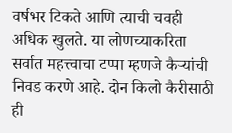वर्षभर टिकते आणि त्याची चवही अधिक खुलते. या लोणच्याकरिता सर्वात महत्त्वाचा टप्पा म्हणजे कैऱ्यांची निवड करणे आहे. दोन किलो कैरीसाठी ही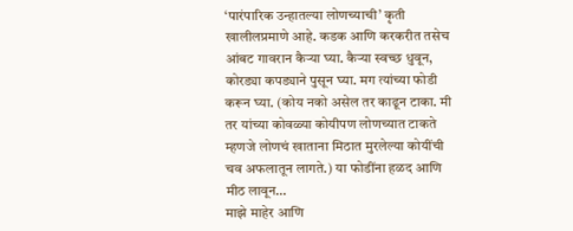‘पारंपारिक उन्हातल्या लोणच्याची’ कृती खालीलप्रमाणे आहे. कडक आणि करकरीत तसेच आंबट गावरान कैऱ्या घ्या. कैऱ्या स्वच्छ धुवून, कोरड्या कपड्याने पुसून घ्या. मग त्यांच्या फोडी करून घ्या. (कोय नको असेल तर काढून टाका. मी तर यांच्या कोवळ्या कोयीपण लोणच्यात टाकते म्हणजे लोणचं खाताना मिठात मुरलेल्या कोयींची चव अफलातून लागते.) या फोडींना हळद आणि मीठ लावून…
माझे माहेर आणि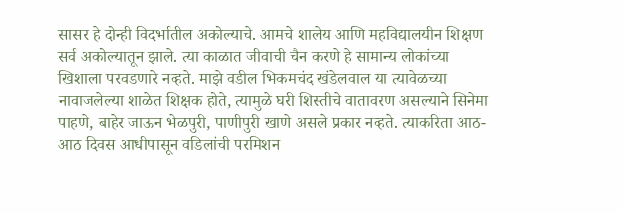सासर हे दोन्ही विदर्भातील अकोल्याचे. आमचे शालेय आणि महविद्यालयीन शिक्षण सर्व अकोल्यातून झाले. त्या काळात जीवाची चैन करणे हे सामान्य लोकांच्या खिशाला परवडणारे नव्हते. माझे वडील भिकमचंद खंडेलवाल या त्यावेळच्या नावाजलेल्या शाळेत शिक्षक होते, त्यामुळे घरी शिस्तीचे वातावरण असल्याने सिनेमा पाहणे, बाहेर जाऊन भेळपुरी, पाणीपुरी खाणे असले प्रकार नव्हते. त्याकरिता आठ-आठ दिवस आधीपासून वडिलांची परमिशन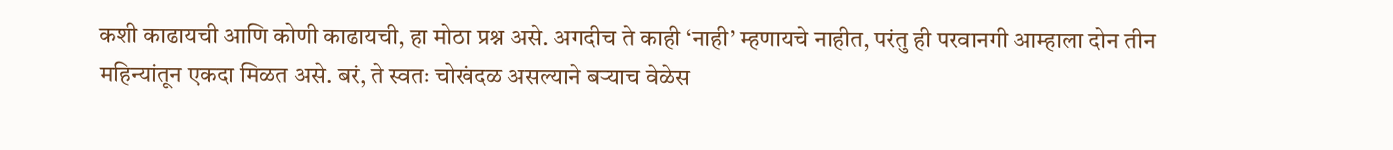कशी काढायची आणि कोणी काढायची, हा मोठा प्रश्न असे. अगदीच ते काही ‘नाही’ म्हणायचे नाहीत, परंतु ही परवानगी आम्हाला दोन तीन महिन्यांतून एकदा मिळत असे. बरं, ते स्वतः चोखंदळ असल्याने बऱ्याच वेळेस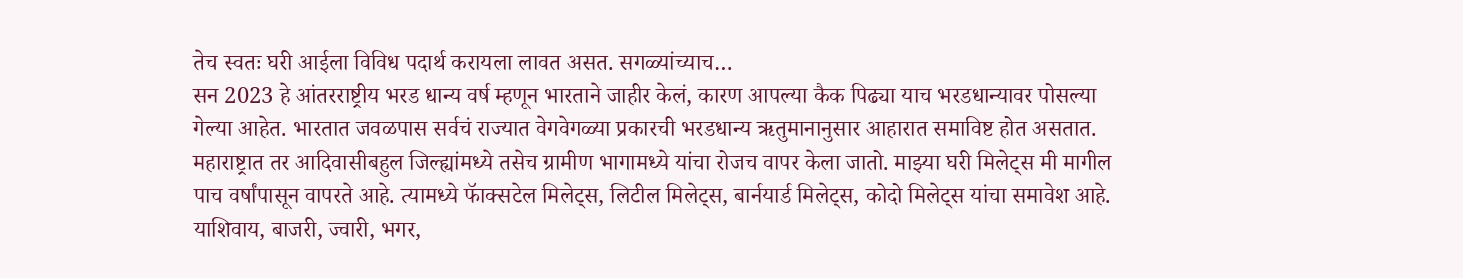तेच स्वतः घरी आईला विविध पदार्थ करायला लावत असत. सगळ्यांच्याच…
सन 2023 हे आंतरराष्ट्रीय भरड धान्य वर्ष म्हणून भारताने जाहीर केलं, कारण आपल्या कैक पिढ्या याच भरडधान्यावर पोसल्या गेल्या आहेत. भारतात जवळपास सर्वचं राज्यात वेगवेगळ्या प्रकारची भरडधान्य ऋतुमानानुसार आहारात समाविष्ट होत असतात. महाराष्ट्रात तर आदिवासीबहुल जिल्ह्यांमध्ये तसेच ग्रामीण भागामध्ये यांचा रोजच वापर केला जातो. माझ्या घरी मिलेट्स मी मागील पाच वर्षांपासून वापरते आहे. त्यामध्ये फॅाक्सटेल मिलेट्स, लिटील मिलेट्स, बार्नयार्ड मिलेट्स, कोदो मिलेट्स यांचा समावेश आहे. याशिवाय, बाजरी, ज्वारी, भगर,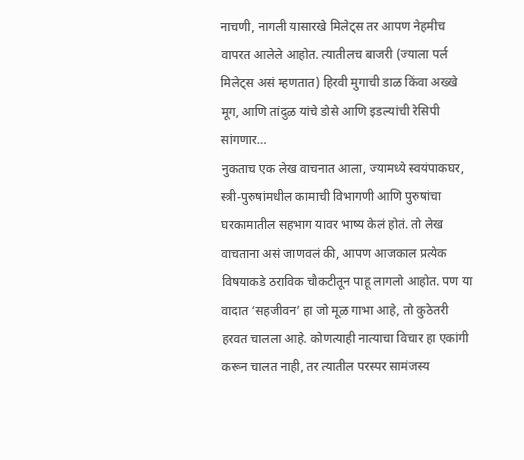नाचणी, नागली यासारखे मिलेट्स तर आपण नेहमीच वापरत आलेले आहोत. त्यातीलच बाजरी (ज्याला पर्ल मिलेट्स असं म्हणतात) हिरवी मुगाची डाळ किंवा अख्खे मूग, आणि तांदुळ यांचे डोसे आणि इडल्यांची रेसिपी सांगणार…
नुकताच एक लेख वाचनात आला, ज्यामध्ये स्वयंपाकघर, स्त्री-पुरुषांमधील कामाची विभागणी आणि पुरुषांचा घरकामातील सहभाग यावर भाष्य केलं होतं. तो लेख वाचताना असं जाणवलं की, आपण आजकाल प्रत्येक विषयाकडे ठराविक चौकटीतून पाहू लागलो आहोत. पण या वादात ‘सहजीवन’ हा जो मूळ गाभा आहे, तो कुठेतरी हरवत चालला आहे. कोणत्याही नात्याचा विचार हा एकांगी करून चालत नाही, तर त्यातील परस्पर सामंजस्य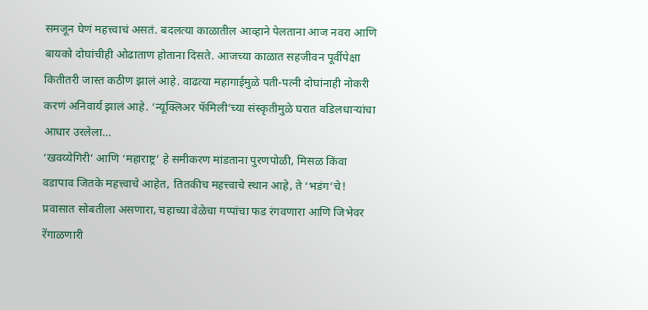समजून घेणं महत्त्वाचं असतं. बदलत्या काळातील आव्हाने पेलताना आज नवरा आणि बायको दोघांचीही ओढाताण होताना दिसते. आजच्या काळात सहजीवन पूर्वीपेक्षा कितीतरी जास्त कठीण झालं आहे. वाढत्या महागाईमुळे पती-पत्नी दोघांनाही नोकरी करणं अनिवार्य झालं आहे. ‘न्यूक्लिअर फॅमिली’च्या संस्कृतीमुळे घरात वडिलधाऱ्यांचा आधार उरलेला…
‘खवय्येगिरी’ आणि ‘महाराष्ट्र’ हे समीकरण मांडताना पुरणपोळी, मिसळ किंवा वडापाव जितके महत्त्वाचे आहेत, तितकीच महत्त्वाचे स्थान आहे, ते ‘भडंग’चे! प्रवासात सोबतीला असणारा, चहाच्या वेळेचा गप्पांचा फड रंगवणारा आणि जिभेवर रेंगाळणारी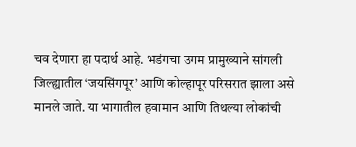चव देणारा हा पदार्थ आहे. भडंगचा उगम प्रामुख्याने सांगली जिल्ह्यातील ‘जयसिंगपूर’ आणि कोल्हापूर परिसरात झाला असे मानले जाते. या भागातील हवामान आणि तिथल्या लोकांची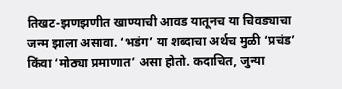तिखट-झणझणीत खाण्याची आवड यातूनच या चिवड्याचा जन्म झाला असावा. ‘भडंग’ या शब्दाचा अर्थच मुळी ‘प्रचंड’ किंवा ‘मोठ्या प्रमाणात’ असा होतो. कदाचित, जुन्या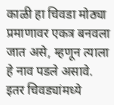काळी हा चिवडा मोठ्या प्रमाणावर एकत्र बनवला जात असे, म्हणून त्याला हे नाव पडले असावे. इतर चिवड्यांमध्ये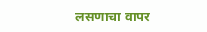लसणाचा वापर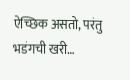ऐच्छिक असतो, परंतु भडंगची खरी…